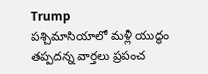Trump
పశ్చిమాసియాలో మళ్లీ యుద్ధం తప్పదన్న వార్తలు ప్రపంచ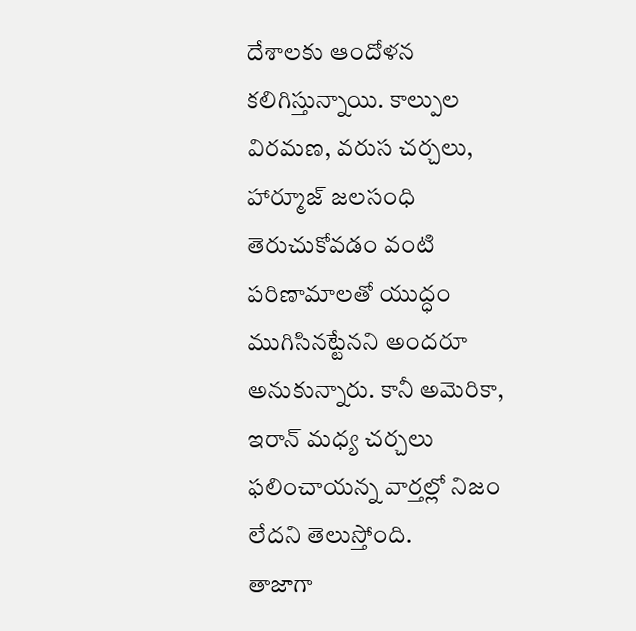దేశాలకు ఆందోళన కలిగిస్తున్నాయి. కాల్పుల విరమణ, వరుస చర్చలు, హార్మూజ్ జలసంధి తెరుచుకోవడం వంటి పరిణామాలతో యుద్ధం ముగిసినట్టేనని అందరూ అనుకున్నారు. కానీ అమెరికా, ఇరాన్ మధ్య చర్చలు ఫలించాయన్న వార్తల్లో నిజం లేదని తెలుస్తోంది.
తాజాగా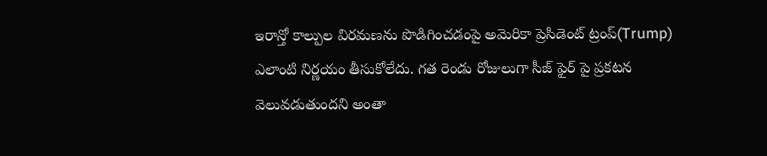ఇరాన్తో కాల్పుల విరమణను పొడిగించడంపై అమెరికా ప్రెసిడెంట్ ట్రంప్(Trump) ఎలాంటి నిర్ణయం తీసుకోలేదు. గత రెండు రోజులుగా సీజ్ ఫైర్ పై ప్రకటన వెలువడుతుందని అంతా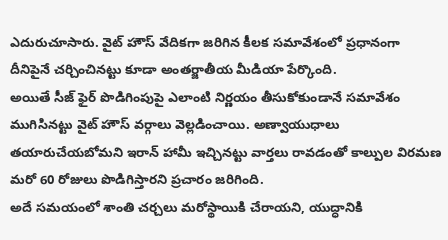ఎదురుచూసారు. వైట్ హౌస్ వేదికగా జరిగిన కీలక సమావేశంలో ప్రధానంగా దీనిపైనే చర్చించినట్టు కూడా అంతర్జాతీయ మీడియా పేర్కొంది.
అయితే సీజ్ ఫైర్ పొడిగింపుపై ఎలాంటి నిర్ణయం తీసుకోకుండానే సమావేశం ముగిసినట్టు వైట్ హౌస్ వర్గాలు వెల్లడించాయి. అణ్వాయుధాలు తయారుచేయబోమని ఇరాన్ హామీ ఇచ్చినట్టు వార్తలు రావడంతో కాల్పుల విరమణ మరో 60 రోజులు పొడిగిస్తారని ప్రచారం జరిగింది.
అదే సమయంలో శాంతి చర్చలు మరోస్థాయికి చేరాయని, యుద్ధానికి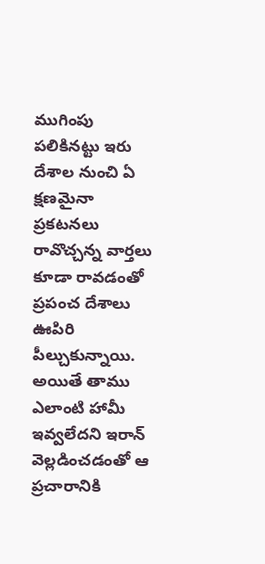ముగింపు పలికినట్టు ఇరు దేశాల నుంచి ఏ క్షణమైనా ప్రకటనలు రావొచ్చన్న వార్తలు కూడా రావడంతో ప్రపంచ దేశాలు ఊపిరి పీల్చుకున్నాయి. అయితే తాము ఎలాంటి హామీ ఇవ్వలేదని ఇరాన్ వెల్లడించడంతో ఆ ప్రచారానికి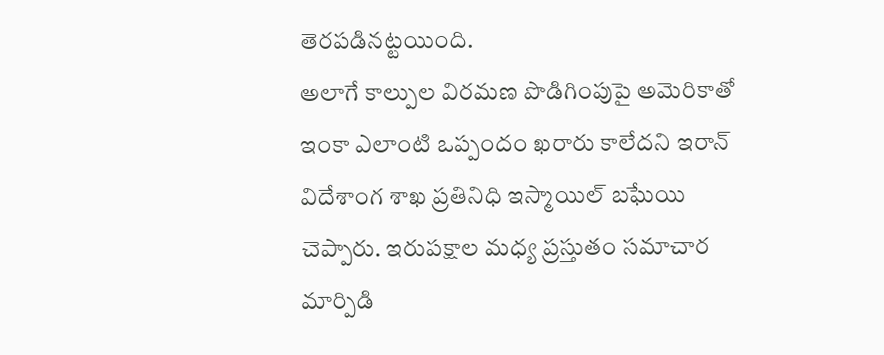తెరపడినట్టయింది.
అలాగే కాల్పుల విరమణ పొడిగింపుపై అమెరికాతో ఇంకా ఎలాంటి ఒప్పందం ఖరారు కాలేదని ఇరాన్ విదేశాంగ శాఖ ప్రతినిధి ఇస్మాయిల్ బఘేయి చెప్పారు. ఇరుపక్షాల మధ్య ప్రస్తుతం సమాచార మార్పిడి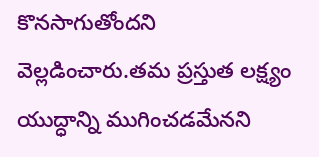కొనసాగుతోందని వెల్లడించారు.తమ ప్రస్తుత లక్ష్యం యుద్ధాన్ని ముగించడమేనని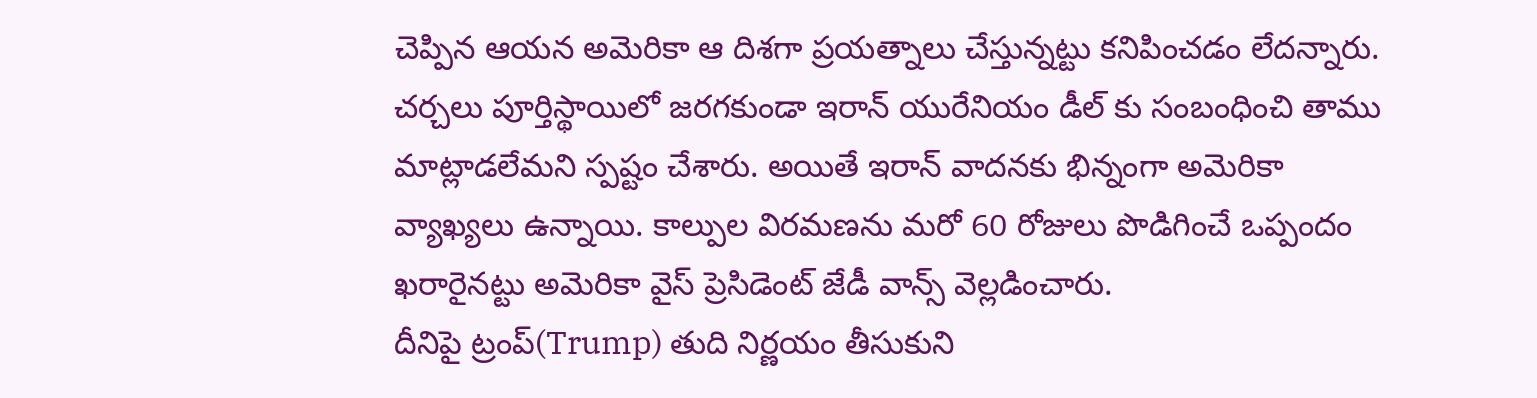చెప్పిన ఆయన అమెరికా ఆ దిశగా ప్రయత్నాలు చేస్తున్నట్టు కనిపించడం లేదన్నారు.
చర్చలు పూర్తిస్థాయిలో జరగకుండా ఇరాన్ యురేనియం డీల్ కు సంబంధించి తాము మాట్లాడలేమని స్పష్టం చేశారు. అయితే ఇరాన్ వాదనకు భిన్నంగా అమెరికా వ్యాఖ్యలు ఉన్నాయి. కాల్పుల విరమణను మరో 60 రోజులు పొడిగించే ఒప్పందం ఖరారైనట్టు అమెరికా వైస్ ప్రెసిడెంట్ జేడీ వాన్స్ వెల్లడించారు.
దీనిపై ట్రంప్(Trump) తుది నిర్ణయం తీసుకుని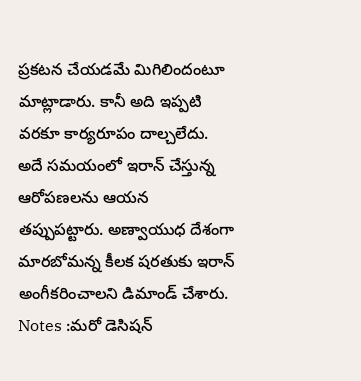ప్రకటన చేయడమే మిగిలిందంటూ మాట్లాడారు. కానీ అది ఇప్పటి వరకూ కార్యరూపం దాల్చలేదు. అదే సమయంలో ఇరాన్ చేస్తున్న ఆరోపణలను ఆయన తప్పుపట్టారు. అణ్వాయుధ దేశంగా మారబోమన్న కీలక షరతుకు ఇరాన్ అంగీకరించాలని డిమాండ్ చేశారు.
Notes :మరో డెసిషన్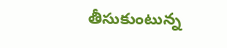తీసుకుంటున్న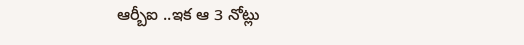ఆర్బీఐ ..ఇక ఆ 3 నోట్లు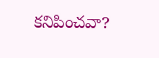కనిపించవా?